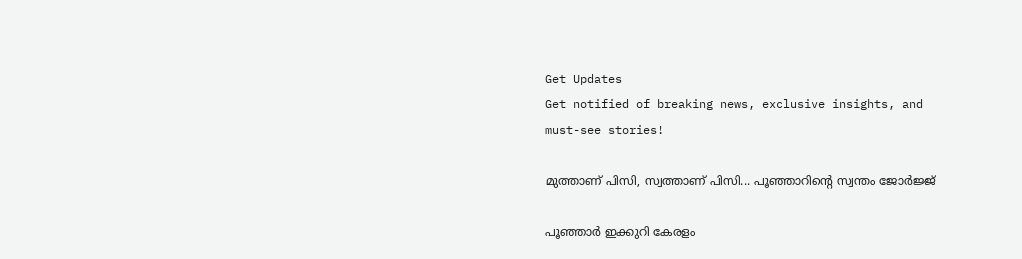Get Updates
Get notified of breaking news, exclusive insights, and must-see stories!

മുത്താണ് പിസി, സ്വത്താണ് പിസി... പൂഞ്ഞാറിന്‍റെ സ്വന്തം ജോര്‍ജ്ജ്

പൂഞ്ഞാര്‍ ഇക്കുറി കേരളം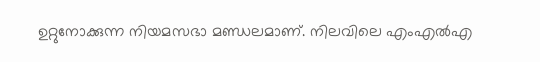ഉറ്റുനോക്കുന്ന നിയമസഭാ മണ്ഡലമാണ്. നിലവിലെ എംഎല്‍എ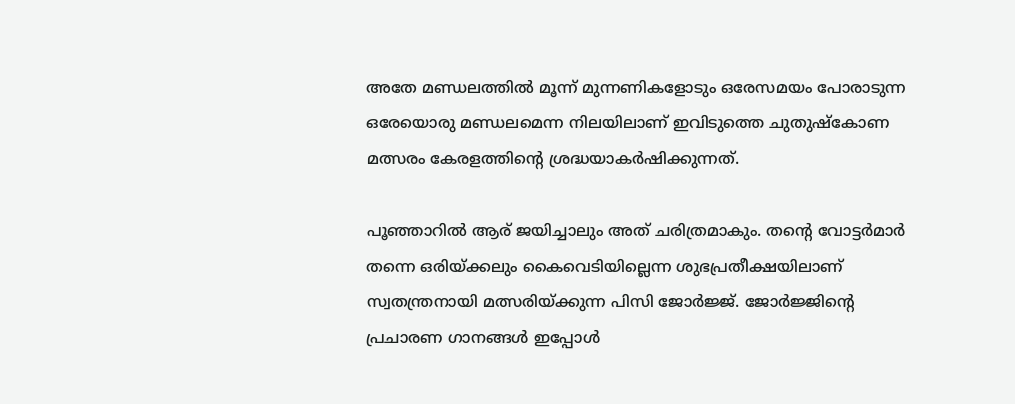അതേ മണ്ഡലത്തില്‍ മൂന്ന് മുന്നണികളോടും ഒരേസമയം പോരാടുന്ന ഒരേയൊരു മണ്ഡലമെന്ന നിലയിലാണ് ഇവിടുത്തെ ചുതുഷ്‌കോണ മത്സരം കേരളത്തിന്റെ ശ്രദ്ധയാകര്‍ഷിക്കുന്നത്.

പൂഞ്ഞാറില്‍ ആര് ജയിച്ചാലും അത് ചരിത്രമാകും. തന്‍റെ വോട്ടര്‍മാര്‍ തന്നെ ഒരിയ്ക്കലും കൈവെടിയില്ലെന്ന ശുഭപ്രതീക്ഷയിലാണ് സ്വതന്ത്രനായി മത്സരിയ്ക്കുന്ന പിസി ജോര്‍ജ്ജ്. ജോര്‍ജ്ജിന്‍റെ പ്രചാരണ ഗാനങ്ങള്‍ ഇപ്പോള്‍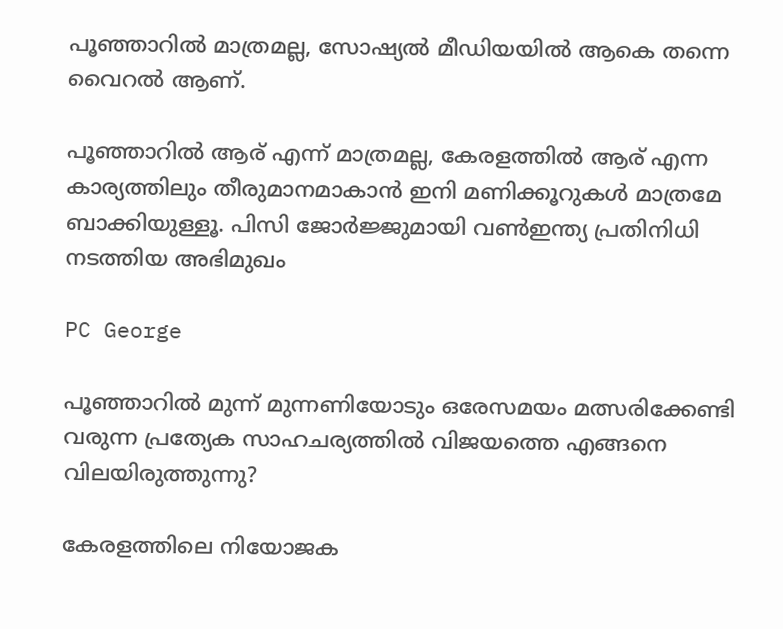പൂഞ്ഞാറില്‍ മാത്രമല്ല, സോഷ്യല്‍ മീഡിയയില്‍ ആകെ തന്നെ വൈറല്‍ ആണ്.

പൂഞ്ഞാറില്‍ ആര് എന്ന് മാത്രമല്ല, കേരളത്തില്‍ ആര് എന്ന കാര്യത്തിലും തീരുമാനമാകാന്‍ ഇനി മണിക്കൂറുകള്‍ മാത്രമേ ബാക്കിയുള്ളൂ. പിസി ജോര്‍ജ്ജുമായി വണ്‍ഇന്ത്യ പ്രതിനിധി നടത്തിയ അഭിമുഖം

PC George

പൂഞ്ഞാറില്‍ മുന്ന് മുന്നണിയോടും ഒരേസമയം മത്സരിക്കേണ്ടി വരുന്ന പ്രത്യേക സാഹചര്യത്തില്‍ വിജയത്തെ എങ്ങനെ വിലയിരുത്തുന്നു?

കേരളത്തിലെ നിയോജക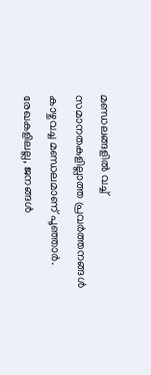മണ്ഡലങ്ങളില്‍ വച്ച് സമാനതകളില്ലാത്ത പ്രവര്‍ത്തനങ്ങള്‍ കാഴ്ചവച്ച മണ്ഡലമാണ് പൂഞ്ഞാര്‍. രേഖകളിലല്ല, ജനങ്ങള്‍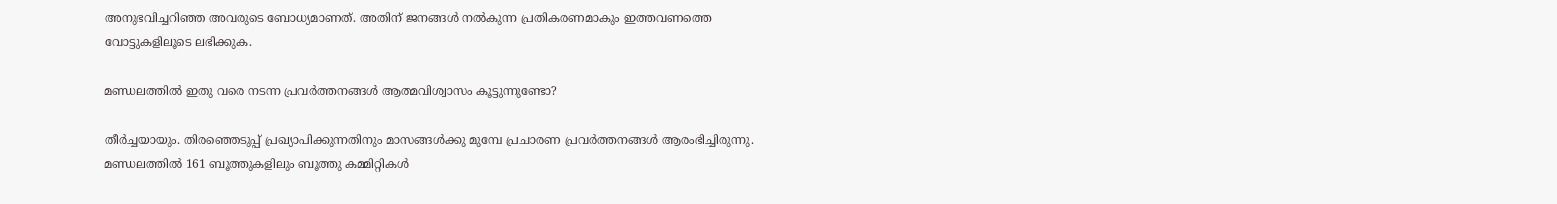അനുഭവിച്ചറിഞ്ഞ അവരുടെ ബോധ്യമാണത്. അതിന് ജനങ്ങള്‍ നല്‍കുന്ന പ്രതികരണമാകും ഇത്തവണത്തെ വോട്ടുകളിലൂടെ ലഭിക്കുക.

മണ്ഡലത്തില്‍ ഇതു വരെ നടന്ന പ്രവര്‍ത്തനങ്ങള്‍ ആത്മവിശ്വാസം കൂട്ടുന്നുണ്ടോ?

തീര്‍ച്ചയായും. തിരഞ്ഞെടുപ്പ് പ്രഖ്യാപിക്കുന്നതിനും മാസങ്ങള്‍ക്കു മുമ്പേ പ്രചാരണ പ്രവര്‍ത്തനങ്ങള്‍ ആരംഭിച്ചിരുന്നു. മണ്ഡലത്തില്‍ 161 ബൂത്തുകളിലും ബൂത്തു കമ്മിറ്റികള്‍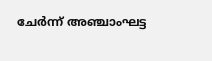ചേര്‍ന്ന് അഞ്ചാംഘട്ട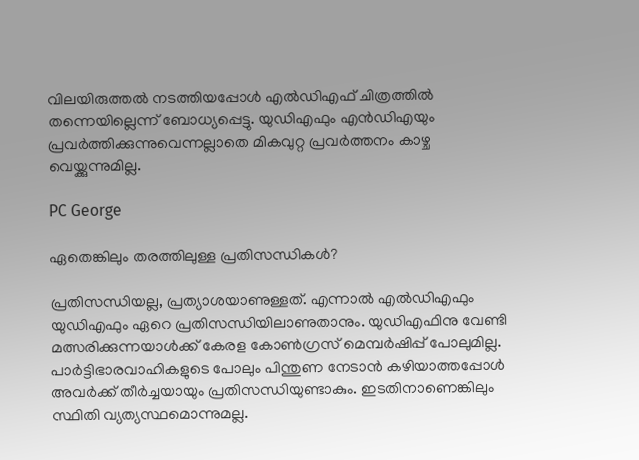വിലയിരുത്തല്‍ നടത്തിയപ്പോള്‍ എല്‍ഡിഎഫ് ചിത്രത്തില്‍ തന്നെയില്ലെന്ന് ബോധ്യപ്പെട്ടു. യുഡിഎഫും എന്‍ഡിഎയും പ്രവര്‍ത്തിക്കുന്നുവെന്നല്ലാതെ മികവുറ്റ പ്രവര്‍ത്തനം കാഴ്ച വെയ്ക്കുന്നുമില്ല.

PC George

ഏതെങ്കിലും തരത്തിലുള്ള പ്രതിസന്ധികള്‍?

പ്രതിസന്ധിയല്ല, പ്രത്യാശയാണുള്ളത്. എന്നാല്‍ എല്‍ഡിഎഫും യുഡിഎഫും ഏറെ പ്രതിസന്ധിയിലാണുതാനും. യുഡിഎഫിനു വേണ്ടി മത്സരിക്കുന്നയാള്‍ക്ക് കേരള കോണ്‍ഗ്രസ് മെമ്പര്‍ഷിപ്പ് പോലുമില്ല. പാര്‍ട്ടിഭാരവാഹികളുടെ പോലും പിന്തുണ നേടാന്‍ കഴിയാത്തപ്പോള്‍ അവര്‍ക്ക് തീര്‍ച്ചയായും പ്രതിസന്ധിയുണ്ടാകും. ഇടതിനാണെങ്കിലും സ്ഥിതി വ്യത്യസ്ഥമൊന്നുമല്ല.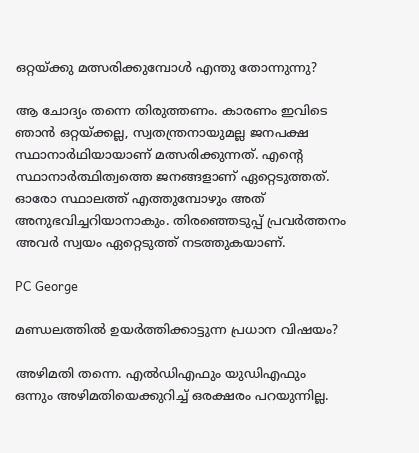ഒറ്റയ്ക്കു മത്സരിക്കുമ്പോള്‍ എന്തു തോന്നുന്നു?

ആ ചോദ്യം തന്നെ തിരുത്തണം. കാരണം ഇവിടെ ഞാന്‍ ഒറ്റയ്ക്കല്ല, സ്വതന്ത്രനായുമല്ല ജനപക്ഷ സ്ഥാനാര്‍ഥിയായാണ് മത്സരിക്കുന്നത്. എന്റെ സ്ഥാനാര്‍ത്ഥിത്വത്തെ ജനങ്ങളാണ് ഏറ്റെടുത്തത്. ഓരോ സ്ഥാലത്ത് എത്തുമ്പോഴും അത് അനുഭവിച്ചറിയാനാകും. തിരഞ്ഞെടുപ്പ് പ്രവര്‍ത്തനം അവര്‍ സ്വയം ഏറ്റെടുത്ത് നടത്തുകയാണ്.

PC George

മണ്ഡലത്തില്‍ ഉയര്‍ത്തിക്കാട്ടുന്ന പ്രധാന വിഷയം?

അഴിമതി തന്നെ. എല്‍ഡിഎഫും യുഡിഎഫും ഒന്നും അഴിമതിയെക്കുറിച്ച് ഒരക്ഷരം പറയുന്നില്ല.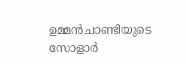ഉമ്മന്‍ചാണ്ടിയുടെ സോളാര്‍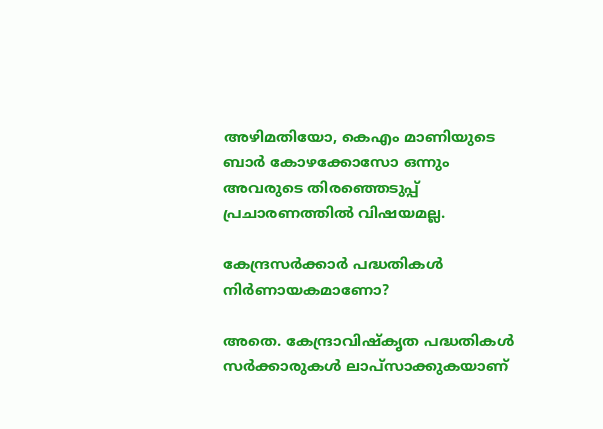അഴിമതിയോ, കെഎം മാണിയുടെ ബാര്‍ കോഴക്കോസോ ഒന്നും അവരുടെ തിരഞ്ഞെടുപ്പ് പ്രചാരണത്തില്‍ വിഷയമല്ല.

കേന്ദ്രസര്‍ക്കാര്‍ പദ്ധതികള്‍ നിര്‍ണായകമാണോ?

അതെ. കേന്ദ്രാവിഷ്‌കൃത പദ്ധതികള്‍ സര്‍ക്കാരുകള്‍ ലാപ്‌സാക്കുകയാണ്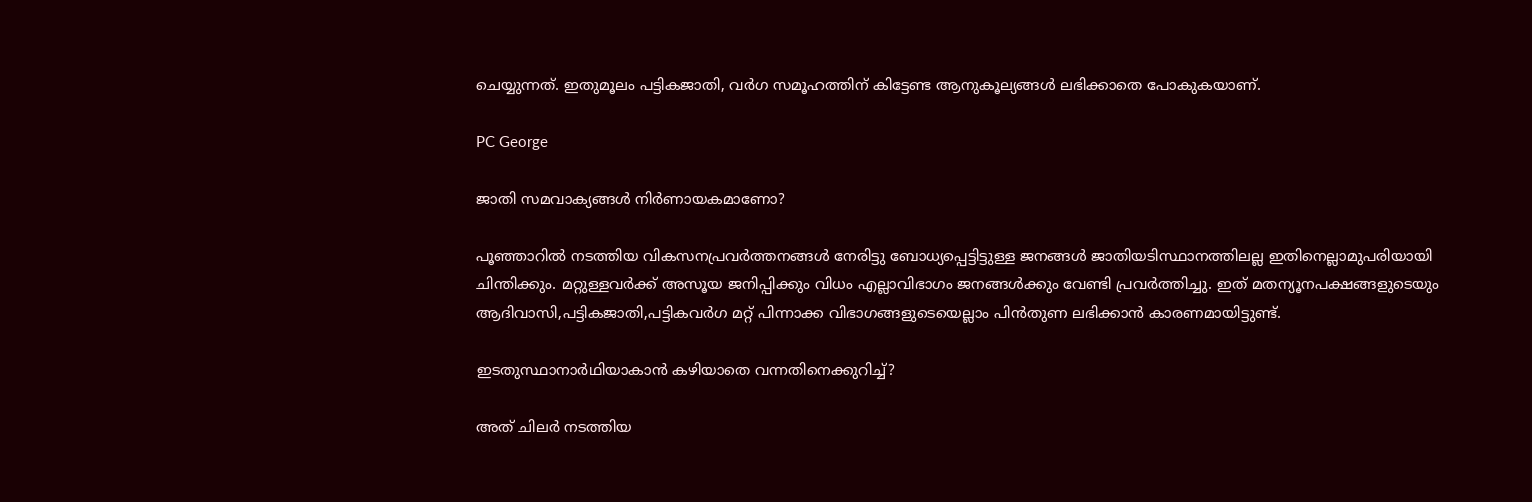ചെയ്യുന്നത്. ഇതുമൂലം പട്ടികജാതി, വര്‍ഗ സമൂഹത്തിന് കിട്ടേണ്ട ആനുകൂല്യങ്ങള്‍ ലഭിക്കാതെ പോകുകയാണ്.

PC George

ജാതി സമവാക്യങ്ങള്‍ നിര്‍ണായകമാണോ?

പൂഞ്ഞാറില്‍ നടത്തിയ വികസനപ്രവര്‍ത്തനങ്ങള്‍ നേരിട്ടു ബോധ്യപ്പെട്ടിട്ടുള്ള ജനങ്ങള്‍ ജാതിയടിസ്ഥാനത്തിലല്ല ഇതിനെല്ലാമുപരിയായി ചിന്തിക്കും. മറ്റുള്ളവര്‍ക്ക് അസൂയ ജനിപ്പിക്കും വിധം എല്ലാവിഭാഗം ജനങ്ങള്‍ക്കും വേണ്ടി പ്രവര്‍ത്തിച്ചു. ഇത് മതന്യൂനപക്ഷങ്ങളുടെയും ആദിവാസി,പട്ടികജാതി,പട്ടികവര്‍ഗ മറ്റ് പിന്നാക്ക വിഭാഗങ്ങളുടെയെല്ലാം പിന്‍തുണ ലഭിക്കാന്‍ കാരണമായിട്ടുണ്ട്.

ഇടതുസ്ഥാനാര്‍ഥിയാകാന്‍ കഴിയാതെ വന്നതിനെക്കുറിച്ച്?

അത് ചിലര്‍ നടത്തിയ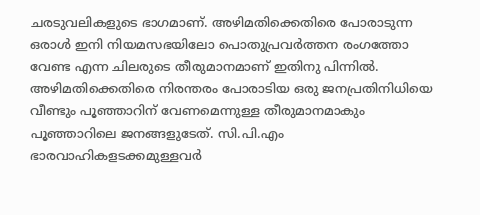ചരടുവലികളുടെ ഭാഗമാണ്. അഴിമതിക്കെതിരെ പോരാടുന്ന ഒരാള്‍ ഇനി നിയമസഭയിലോ പൊതുപ്രവര്‍ത്തന രംഗത്തോ വേണ്ട എന്ന ചിലരുടെ തീരുമാനമാണ് ഇതിനു പിന്നില്‍. അഴിമതിക്കെതിരെ നിരന്തരം പോരാടിയ ഒരു ജനപ്രതിനിധിയെ വീണ്ടും പൂഞ്ഞാറിന് വേണമെന്നുള്ള തീരുമാനമാകും പൂഞ്ഞാറിലെ ജനങ്ങളുടേത്. സി.പി.എം ഭാരവാഹികളടക്കമുള്ളവര്‍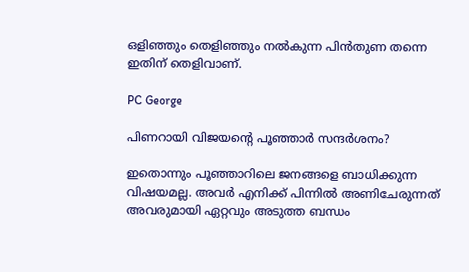ഒളിഞ്ഞും തെളിഞ്ഞും നല്‍കുന്ന പിന്‍തുണ തന്നെ ഇതിന് തെളിവാണ്.

PC George

പിണറായി വിജയന്റെ പൂഞ്ഞാര്‍ സന്ദര്‍ശനം?

ഇതൊന്നും പൂഞ്ഞാറിലെ ജനങ്ങളെ ബാധിക്കുന്ന വിഷയമല്ല. അവര്‍ എനിക്ക് പിന്നില്‍ അണിചേരുന്നത് അവരുമായി ഏറ്റവും അടുത്ത ബന്ധം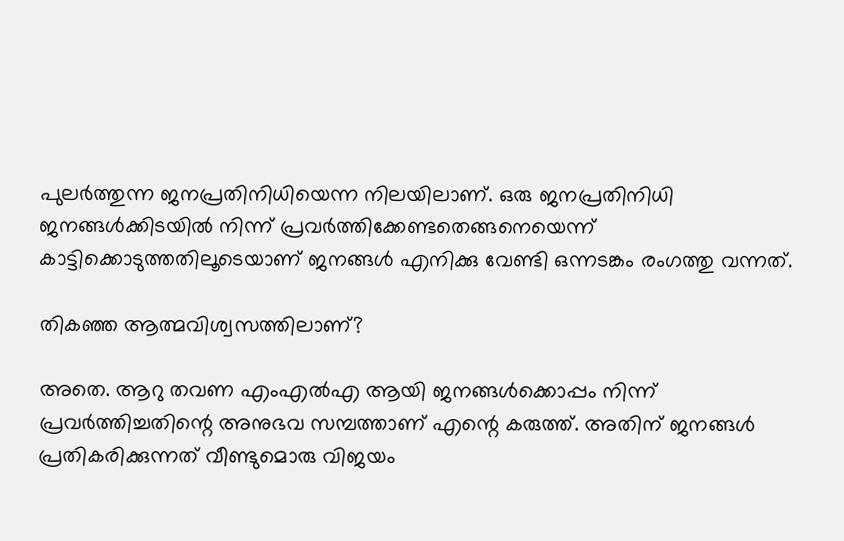പുലര്‍ത്തുന്ന ജനപ്രതിനിധിയെന്ന നിലയിലാണ്. ഒരു ജനപ്രതിനിധി ജനങ്ങള്‍ക്കിടയില്‍ നിന്ന് പ്രവര്‍ത്തിക്കേണ്ടതെങ്ങനെയെന്ന് കാട്ടിക്കൊടുത്തതിലൂടെയാണ് ജനങ്ങള്‍ എനിക്കു വേണ്ടി ഒന്നടങ്കം രംഗത്തു വന്നത്.

തികഞ്ഞ ആത്മവിശ്വസത്തിലാണ്?

അതെ. ആറു തവണ എംഎല്‍എ ആയി ജനങ്ങള്‍ക്കൊപ്പം നിന്ന് പ്രവര്‍ത്തിച്ചതിന്റെ അനുഭവ സമ്പത്താണ് എന്റെ കരുത്ത്. അതിന് ജനങ്ങള്‍ പ്രതികരിക്കുന്നത് വീണ്ടുമൊരു വിജയം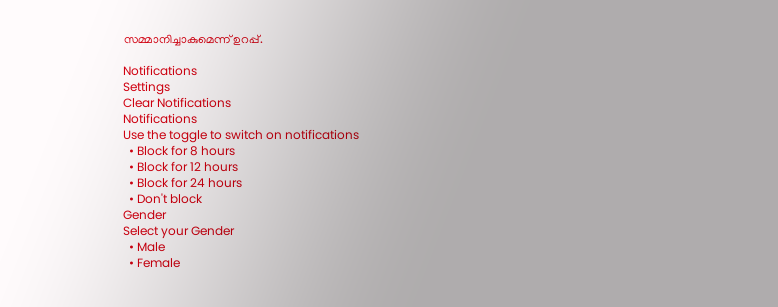സമ്മാനിച്ചാകുമെന്ന് ഉറപ്പ്.

Notifications
Settings
Clear Notifications
Notifications
Use the toggle to switch on notifications
  • Block for 8 hours
  • Block for 12 hours
  • Block for 24 hours
  • Don't block
Gender
Select your Gender
  • Male
  • Female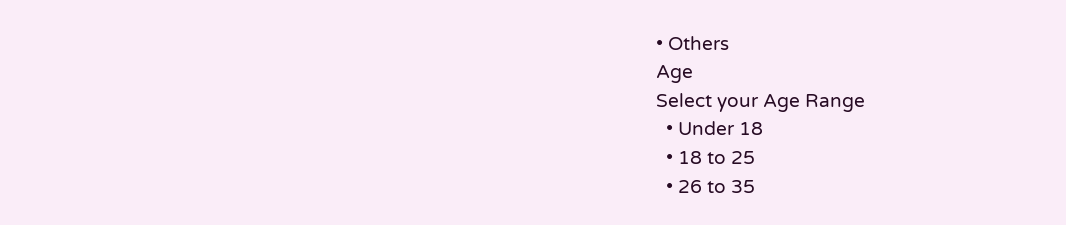• Others
Age
Select your Age Range
  • Under 18
  • 18 to 25
  • 26 to 35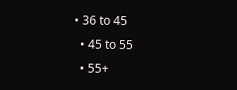• 36 to 45
  • 45 to 55
  • 55+